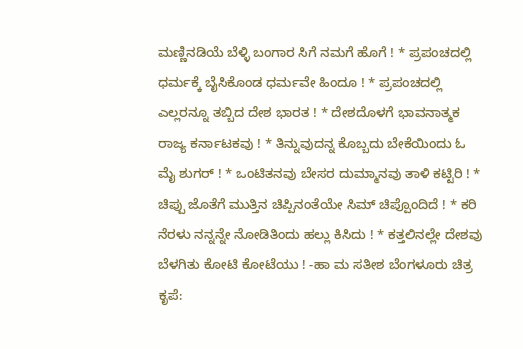ಮಣ್ಣಿನಡಿಯೆ ಬೆಳ್ಳಿ ಬಂಗಾರ ಸಿಗೆ ನಮಗೆ ಹೊಗೆ ! * ಪ್ರಪಂಚದಲ್ಲಿ ಧರ್ಮಕ್ಕೆ ಬೈಸಿಕೊಂಡ ಧರ್ಮವೇ ಹಿಂದೂ ! * ಪ್ರಪಂಚದಲ್ಲಿ ಎಲ್ಲರನ್ನೂ ತಬ್ಬಿದ ದೇಶ ಭಾರತ ! * ದೇಶದೊಳಗೆ ಭಾವನಾತ್ಮಕ ರಾಜ್ಯ ಕರ್ನಾಟಕವು ! * ತಿನ್ನುವುದನ್ನ ಕೊಬ್ಬದು ಬೇಕೆಯಿಂದು ಓ ಮೈ ಶುಗರ್ ! * ಒಂಟಿತನವು ಬೇಸರ ದುಮ್ಮಾನವು ತಾಳಿ ಕಟ್ಟಿರಿ ! * ಚಿಪ್ಪು ಜೊತೆಗೆ ಮುತ್ತಿನ ಚಿಪ್ಪಿನಂತೆಯೇ ಸಿಮ್ ಚಿಪ್ಪೊಂದಿದೆ ! * ಕರಿ ನೆರಳು ನನ್ನನ್ನೇ ನೋಡಿತಿಂದು ಹಲ್ಲು ಕಿಸಿದು ! * ಕತ್ತಲಿನಲ್ಲೇ ದೇಶವು ಬೆಳಗಿತು ಕೋಟಿ ಕೋಟೆಯು ! -ಹಾ ಮ ಸತೀಶ ಬೆಂಗಳೂರು ಚಿತ್ರ ಕೃಪೆ: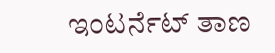ಇಂಟರ್ನೆಟ್ ತಾಣ